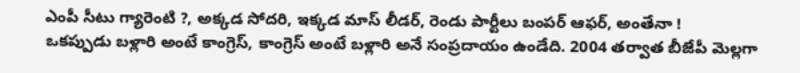ఎంపీ సీటు గ్యారెంటి ?, అక్కడ సోదరి, ఇక్కడ మాస్ లీడర్, రెండు పార్టీలు బంపర్ ఆఫర్, అంతేనా !
ఒకప్పుడు బళ్లారి అంటే కాంగ్రెస్, కాంగ్రెస్ అంటే బళ్లారి అనే సంప్రదాయం ఉండేది. 2004 తర్వాత బీజేపీ మెల్లగా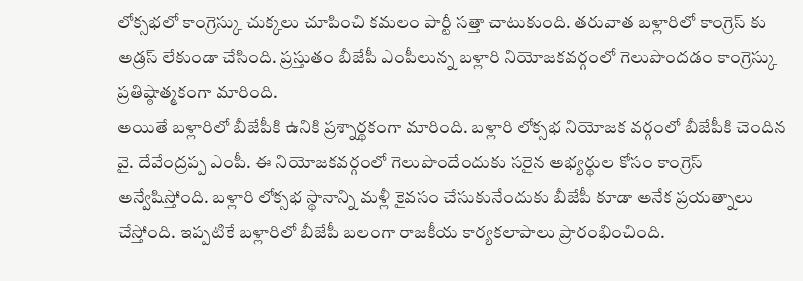లోక్సభలో కాంగ్రెస్కు చుక్కలు చూపించి కమలం పార్టీ సత్తా చాటుకుంది. తరువాత బళ్లారిలో కాంగ్రెస్ కు అడ్రస్ లేకుండా చేసింది. ప్రస్తుతం బీజేపీ ఎంపీలున్న బళ్లారి నియోజకవర్గంలో గెలుపొందడం కాంగ్రెస్కు ప్రతిష్ఠాత్మకంగా మారింది.
అయితే బళ్లారిలో బీజేపీకి ఉనికి ప్రశ్నార్థకంగా మారింది. బళ్లారి లోక్సభ నియోజక వర్గంలో బీజేపీకి చెందిన వై. దేవేంద్రప్ప ఎంపీ. ఈ నియోజకవర్గంలో గెలుపొందేందుకు సరైన అభ్యర్థుల కోసం కాంగ్రెస్ అన్వేషిస్తోంది. బళ్లారి లోక్సభ స్థానాన్ని మళ్లీ కైవసం చేసుకునేందుకు బీజేపీ కూడా అనేక ప్రయత్నాలు చేస్తోంది. ఇప్పటికే బళ్లారిలో బీజేపీ బలంగా రాజకీయ కార్యకలాపాలు ప్రారంభించింది.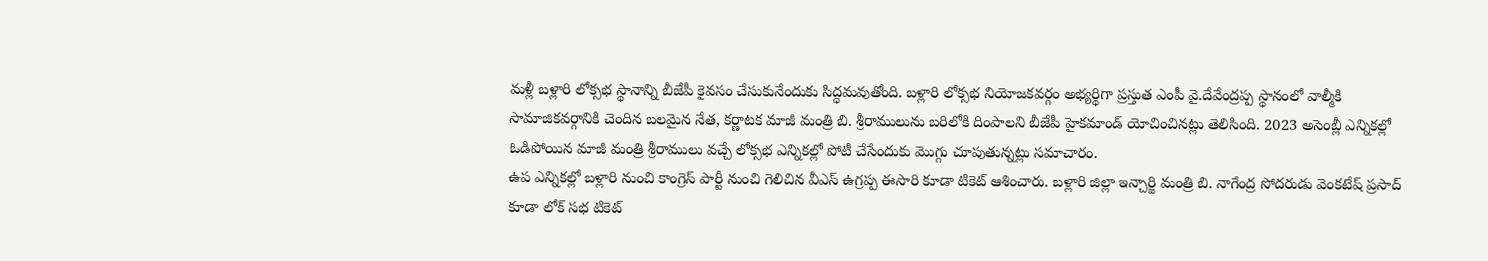మళ్లీ బళ్లారి లోక్సభ స్థానాన్ని బీజేపీ కైవసం చేసుకునేందుకు సిద్ధమవుతోంది. బళ్లారి లోక్సభ నియోజకవర్గం అభ్యర్థిగా ప్రస్తుత ఎంపీ వై.దేవేంద్రప్ప స్థానంలో వాల్మీకి సామాజికవర్గానికి చెందిన బలమైన నేత, కర్ణాటక మాజీ మంత్రి బి. శ్రీరాములును బరిలోకి దింపాలని బీజేపీ హైకమాండ్ యోచించినట్లు తెలిసింది. 2023 అసెంబ్లీ ఎన్నికల్లో ఓడిపోయిన మాజీ మంత్రి శ్రీరాములు వచ్చే లోక్సభ ఎన్నికల్లో పోటీ చేసేందుకు మొగ్గు చూపుతున్నట్లు సమాచారం.
ఉప ఎన్నికల్లో బళ్లారి నుంచి కాంగ్రెస్ పార్టీ నుంచి గెలిచిన వీఎస్ ఉగ్రప్ప ఈసారి కూడా టికెట్ ఆశించారు. బళ్లారి జిల్లా ఇన్చార్జి మంత్రి బి. నాగేంద్ర సోదరుడు వెంకటేష్ ప్రసాద్ కూడా లోక్ సభ టికెట్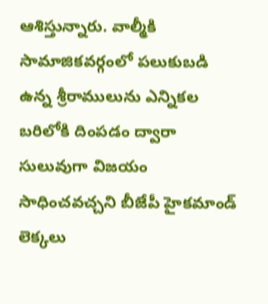ఆశిస్తున్నారు. వాల్మీకి సామాజికవర్గంలో పలుకుబడి ఉన్న శ్రీరాములును ఎన్నికల బరిలోకి దింపడం ద్వారా సులువుగా విజయం సాధించవచ్చని బీజేపీ హైకమాండ్ లెక్కలు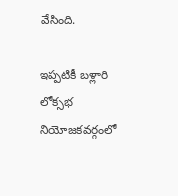వేసింది.

ఇప్పటికీ బళ్లారి లోక్సభ నియోజకవర్గంలో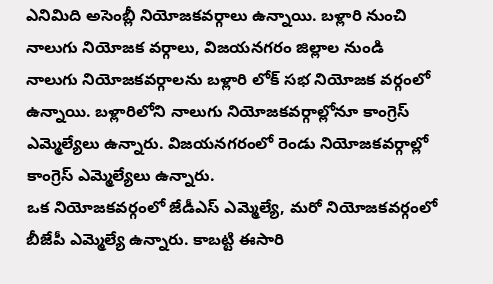ఎనిమిది అసెంబ్లీ నియోజకవర్గాలు ఉన్నాయి. బళ్లారి నుంచి నాలుగు నియోజక వర్గాలు, విజయనగరం జిల్లాల నుండి నాలుగు నియోజకవర్గాలను బళ్లారి లోక్ సభ నియోజక వర్గంలో ఉన్నాయి. బళ్లారిలోని నాలుగు నియోజకవర్గాల్లోనూ కాంగ్రెస్ ఎమ్మెల్యేలు ఉన్నారు. విజయనగరంలో రెండు నియోజకవర్గాల్లో కాంగ్రెస్ ఎమ్మెల్యేలు ఉన్నారు.
ఒక నియోజకవర్గంలో జేడీఎస్ ఎమ్మెల్యే, మరో నియోజకవర్గంలో బీజేపీ ఎమ్మెల్యే ఉన్నారు. కాబట్టి ఈసారి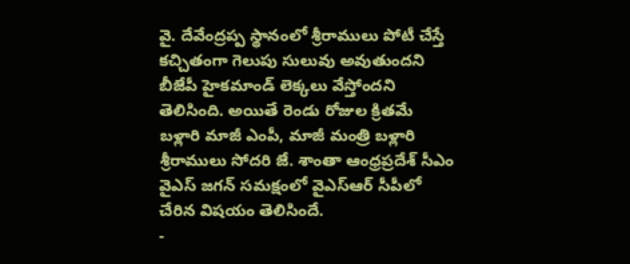వై. దేవేంద్రప్ప స్థానంలో శ్రీరాములు పోటీ చేస్తే కచ్చితంగా గెలుపు సులువు అవుతుందని బీజేపీ హైకమాండ్ లెక్కలు వేస్తోందని తెలిసింది. అయితే రెండు రోజుల క్రితమే బళ్లారి మాజీ ఎంపీ, మాజీ మంత్రి బళ్లారి శ్రీరాములు సోదరి జే. శాంతా ఆంధ్రప్రదేశ్ సీఎం వైఎస్ జగన్ సమక్షంలో వైఎస్ఆర్ సీపీలో చేరిన విషయం తెలిసిందే.
-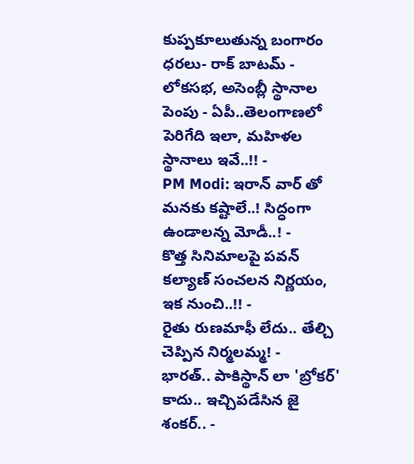కుప్పకూలుతున్న బంగారం ధరలు- రాక్ బాటమ్ -
లోకసభ, అసెంబ్లీ స్థానాల పెంపు - ఏపీ..తెలంగాణలో పెరిగేది ఇలా, మహిళల స్థానాలు ఇవే..!! -
PM Modi: ఇరాన్ వార్ తో మనకు కష్టాలే..! సిద్ధంగా ఉండాలన్న మోడీ..! -
కొత్త సినిమాలపై పవన్ కల్యాణ్ సంచలన నిర్ణయం, ఇక నుంచి..!! -
రైతు రుణమాఫీ లేదు.. తేల్చి చెప్పిన నిర్మలమ్మ! -
భారత్.. పాకిస్థాన్ లా 'బ్రోకర్' కాదు.. ఇచ్చిపడేసిన జై శంకర్.. -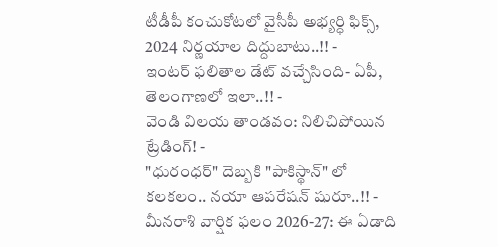టీడీపీ కంచుకోటలో వైసీపీ అభ్యర్ధి ఫిక్స్, 2024 నిర్ణయాల దిద్దుబాటు..!! -
ఇంటర్ ఫలితాల డేట్ వచ్చేసింది- ఏపీ, తెలంగాణలో ఇలా..!! -
వెండి విలయ తాండవం: నిలిచిపోయిన ట్రేడింగ్! -
"ధురంధర్" దెబ్బకి "పాకిస్థాన్" లో కలకలం.. నయా ఆపరేషన్ షురూ..!! -
మీనరాశి వార్షిక ఫలం 2026-27: ఈ ఏడాది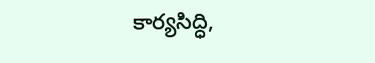కార్యసిద్ధి,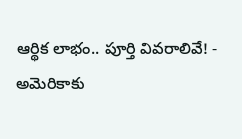ఆర్థిక లాభం.. పూర్తి వివరాలివే! -
అమెరికాకు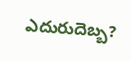ఎదురుదెబ్బ?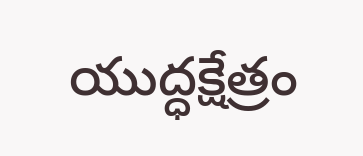యుద్ధక్షేత్రం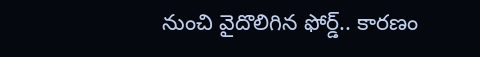నుంచి వైదొలిగిన ఫోర్డ్.. కారణం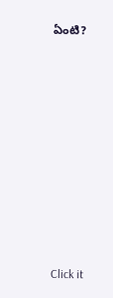ఏంటి?











Click it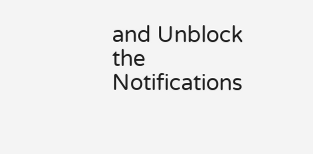and Unblock the Notifications